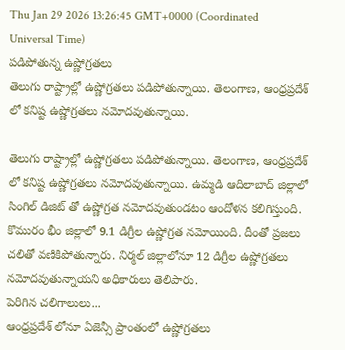Thu Jan 29 2026 13:26:45 GMT+0000 (Coordinated Universal Time)
పడిపోతున్న ఉష్ణోగ్రతలు
తెలుగు రాష్ట్రాల్లో ఉష్ణోగ్రతలు పడిపోతున్నాయి. తెలంగాణ, ఆంధ్రప్రదేశ్ లో కనిష్ట ఉష్ణోగ్రతలు నమోదవుతున్నాయి.

తెలుగు రాష్ట్రాల్లో ఉష్ణోగ్రతలు పడిపోతున్నాయి. తెలంగాణ, ఆంధ్రప్రదేశ్ లో కనిష్ట ఉష్ణోగ్రతలు నమోదవుతున్నాయి. ఉమ్మడి ఆదిలాబాద్ జిల్లాలో సింగిల్ డిజిట్ తో ఉష్ణోగ్రత నమోదవుతుండటం ఆందోళన కలిగిస్తుంది. కొమురం భీం జిల్లాలో 9.1 డిగ్రీల ఉష్ణోగ్రత నమోయింది. దీంతో ప్రజలు చలితో వణికిపోతున్నారు. నిర్మల్ జిల్లాలోనూ 12 డిగ్రీల ఉష్ణోగ్రతలు నమోదవుతున్నాయని అధికారులు తెలిపారు.
పెరిగిన చలిగాలులు...
ఆంధ్రప్రదేశ్ లోనూ ఏజెన్సీ ప్రాంతంలో ఉష్ణోగ్రతలు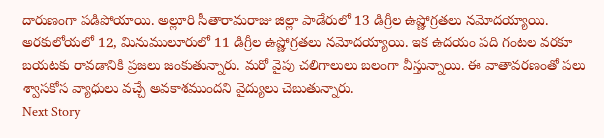దారుణంగా పడిపోయాయి. అల్లూరి సీతారామరాజు జిల్లా పాడేరులో 13 డిగ్రీల ఉష్ణోగ్రతలు నమోదయ్యాయి. అరకులోయలో 12, మినుములూరులో 11 డిగ్రీల ఉష్ణోగ్రతలు నమోదయ్యాయి. ఇక ఉదయం పది గంటల వరకూ బయటకు రావడానికి ప్రజలు జంకుతున్నారు. మరో వైపు చలిగాలులు బలంగా వీస్తున్నాయి. ఈ వాతావరణంతో పలు శ్వాసకోస వ్యాధులు వచ్చే అవకాశముందని వైద్యులు చెబుతున్నారు.
Next Story